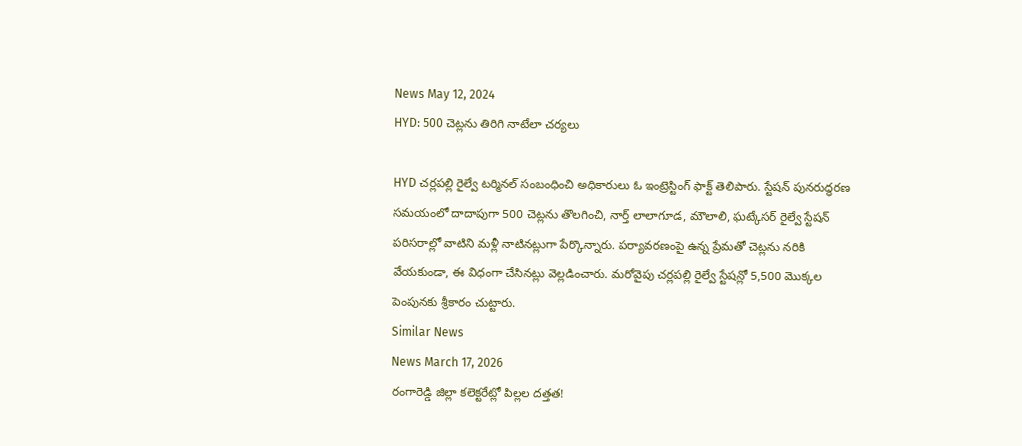News May 12, 2024
HYD: 500 చెట్లను తిరిగి నాటేలా చర్యలు

HYD చర్లపల్లి రైల్వే టర్మినల్ సంబంధించి అధికారులు ఓ ఇంట్రెస్టింగ్ ఫాక్ట్ తెలిపారు. స్టేషన్ పునరుద్ధరణ సమయంలో దాదాపుగా 500 చెట్లను తొలగించి, నార్త్ లాలాగూడ, మౌలాలి, ఘట్కేసర్ రైల్వే స్టేషన్ పరిసరాల్లో వాటిని మళ్లీ నాటినట్లుగా పేర్కొన్నారు. పర్యావరణంపై ఉన్న ప్రేమతో చెట్లను నరికి వేయకుండా, ఈ విధంగా చేసినట్లు వెల్లడించారు. మరోవైపు చర్లపల్లి రైల్వే స్టేషన్లో 5,500 మొక్కల పెంపునకు శ్రీకారం చుట్టారు.
Similar News
News March 17, 2026
రంగారెడ్డి జిల్లా కలెక్టరేట్లో పిల్లల దత్తత!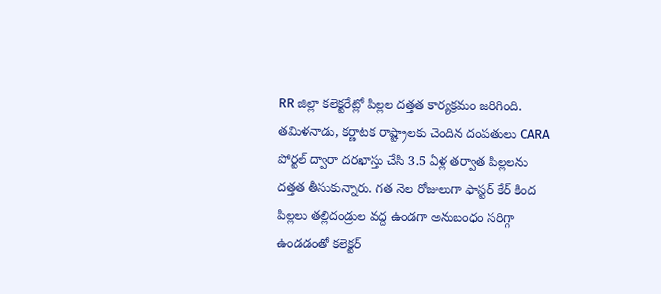RR జిల్లా కలెక్టరేట్లో పిల్లల దత్తత కార్యక్రమం జరిగింది. తమిళనాడు, కర్ణాటక రాష్ట్రాలకు చెందిన దంపతులు CARA పోర్టల్ ద్వారా దరఖాస్తు చేసి 3.5 ఏళ్ల తర్వాత పిల్లలను దత్తత తీసుకున్నారు. గత నెల రోజులుగా ఫాస్టర్ కేర్ కింద పిల్లలు తల్లిదండ్రుల వద్ద ఉండగా అనుబంధం సరిగ్గా ఉండడంతో కలెక్టర్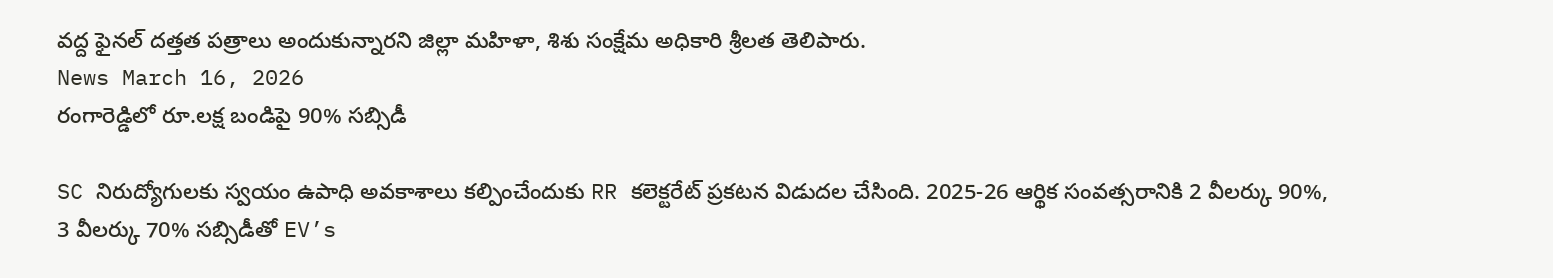వద్ద ఫైనల్ దత్తత పత్రాలు అందుకున్నారని జిల్లా మహిళా, శిశు సంక్షేమ అధికారి శ్రీలత తెలిపారు.
News March 16, 2026
రంగారెడ్డిలో రూ.లక్ష బండిపై 90% సబ్సిడీ

SC నిరుద్యోగులకు స్వయం ఉపాధి అవకాశాలు కల్పించేందుకు RR కలెక్టరేట్ ప్రకటన విడుదల చేసింది. 2025-26 ఆర్థిక సంవత్సరానికి 2 వీలర్కు 90%, 3 వీలర్కు 70% సబ్సిడీతో EV’s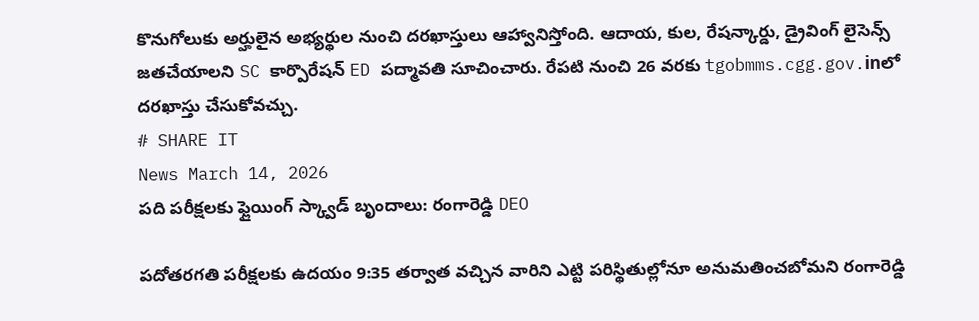కొనుగోలుకు అర్హులైన అభ్యర్థుల నుంచి దరఖాస్తులు ఆహ్వానిస్తోంది. ఆదాయ, కుల, రేషన్కార్డు, డ్రైవింగ్ లైసెన్స్ జతచేయాలని SC కార్పొరేషన్ ED పద్మావతి సూచించారు. రేపటి నుంచి 26 వరకు tgobmms.cgg.gov.inలో దరఖాస్తు చేసుకోవచ్చు.
# SHARE IT
News March 14, 2026
పది పరీక్షలకు ఫ్లైయింగ్ స్క్వాడ్ బృందాలు: రంగారెడ్డి DEO

పదోతరగతి పరీక్షలకు ఉదయం 9:35 తర్వాత వచ్చిన వారిని ఎట్టి పరిస్థితుల్లోనూ అనుమతించబోమని రంగారెడ్డి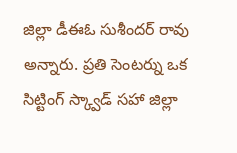జిల్లా డీఈఓ సుశీందర్ రావు అన్నారు. ప్రతి సెంటర్ను ఒక సిట్టింగ్ స్క్వాడ్ సహా జిల్లా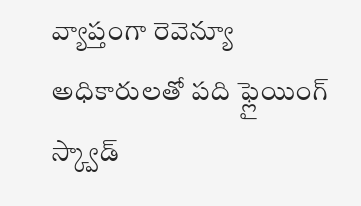వ్యాప్తంగా రెవెన్యూ అధికారులతో పది ఫ్లైయింగ్ స్క్వాడ్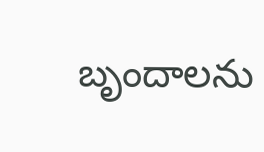బృందాలను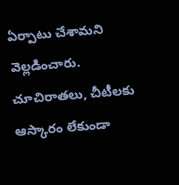ఏర్పాటు చేశామని వెల్లడించారు. చూచిరాతలు, చీటీలకు ఆస్కారం లేకుండా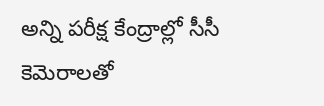అన్ని పరీక్ష కేంద్రాల్లో సీసీ కెమెరాలతో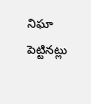నిఘా పెట్టినట్లు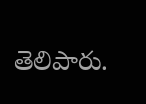తెలిపారు.